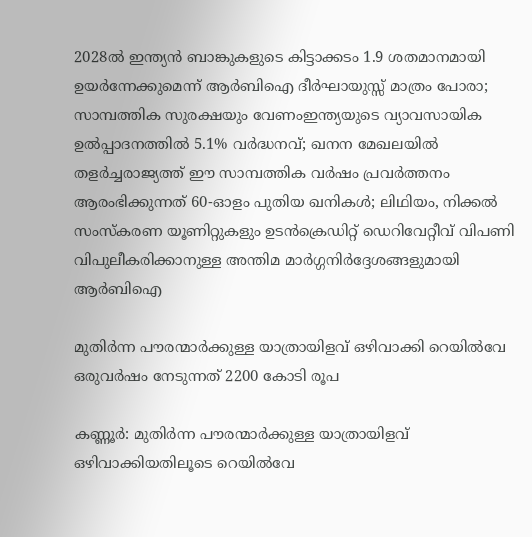2028ൽ ഇന്ത്യൻ ബാങ്കുകളുടെ കിട്ടാക്കടം 1.9 ശതമാനമായി ഉയർന്നേക്കുമെന്ന് ആർബിഐ ദീർഘായുസ്സ് മാത്രം പോരാ; സാമ്പത്തിക സുരക്ഷയും വേണംഇന്ത്യയുടെ വ്യാവസായിക ഉൽപ്പാദനത്തിൽ 5.1% വർദ്ധനവ്; ഖനന മേഖലയിൽ തളർച്ചരാജ്യത്ത് ഈ സാമ്പത്തിക വർഷം പ്രവർത്തനം ആരംഭിക്കുന്നത് 60-ഓളം പുതിയ ഖനികൾ; ലിഥിയം, നിക്കൽ സംസ്‌കരണ യൂണിറ്റുകളും ഉടൻക്രെഡിറ്റ് ഡെറിവേറ്റീവ് വിപണി വിപുലീകരിക്കാനുള്ള അന്തിമ മാർഗ്ഗനിർദ്ദേശങ്ങളുമായി ആർബിഐ

മുതിർന്ന പൗരന്മാർക്കുള്ള യാത്രായിളവ് ഒഴിവാക്കി റെയിൽവേ ഒരുവർഷം നേടുന്നത് 2200 കോടി രൂപ

കണ്ണൂർ: മുതിർന്ന പൗരന്മാർക്കുള്ള യാത്രായിളവ് ഒഴിവാക്കിയതിലൂടെ റെയിൽവേ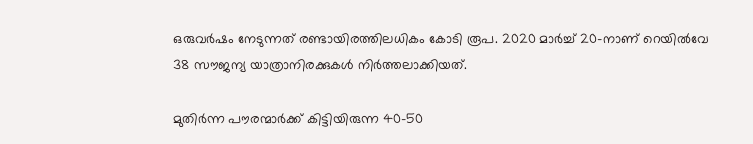ഒരുവർഷം നേടുന്നത് രണ്ടായിരത്തിലധികം കോടി രൂപ. 2020 മാർച്ച് 20-നാണ് റെയിൽവേ 38 സൗജന്യ യാത്രാനിരക്കുകൾ നിർത്തലാക്കിയത്.

മുതിർന്ന പൗരന്മാർക്ക് കിട്ടിയിരുന്ന 40-50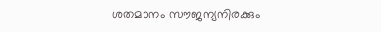ശതമാനം സൗജന്യനിരക്കും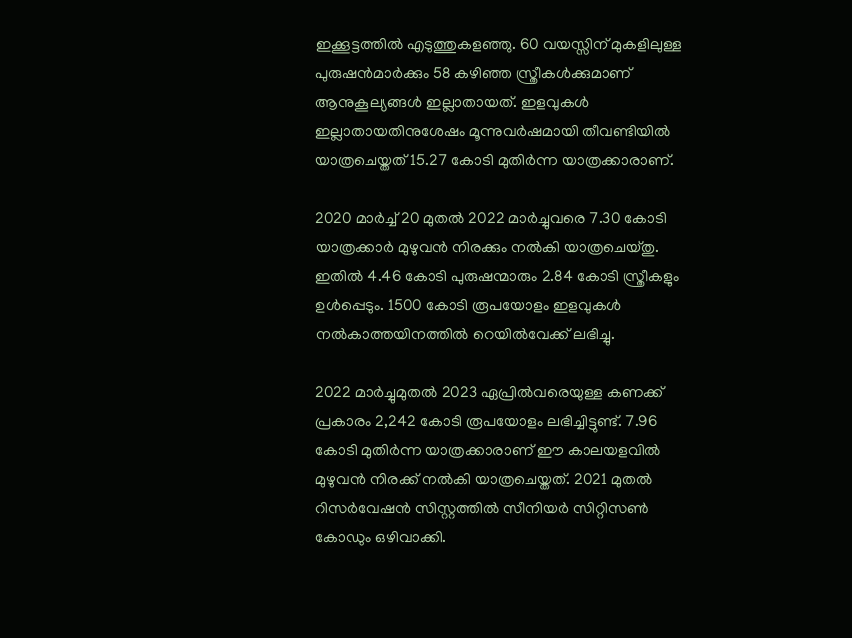ഇക്കൂട്ടത്തിൽ എടുത്തുകളഞ്ഞു. 60 വയസ്സിന് മുകളിലുള്ള പുരുഷൻമാർക്കും 58 കഴിഞ്ഞ സ്ത്രീകൾക്കുമാണ് ആനുകൂല്യങ്ങൾ ഇല്ലാതായത്. ഇളവുകൾ ഇല്ലാതായതിനുശേഷം മൂന്നുവർഷമായി തീവണ്ടിയിൽ യാത്രചെയ്തത് 15.27 കോടി മുതിർന്ന യാത്രക്കാരാണ്.

2020 മാർച്ച് 20 മുതൽ 2022 മാർച്ചുവരെ 7.30 കോടി യാത്രക്കാർ മുഴുവൻ നിരക്കും നൽകി യാത്രചെയ്തു. ഇതിൽ 4.46 കോടി പുരുഷന്മാരും 2.84 കോടി സ്ത്രീകളും ഉൾപ്പെടും. 1500 കോടി രൂപയോളം ഇളവുകൾ നൽകാത്തയിനത്തിൽ റെയിൽവേക്ക് ലഭിച്ചു.

2022 മാർച്ചുമുതൽ 2023 ഏപ്രിൽവരെയുള്ള കണക്ക് പ്രകാരം 2,242 കോടി രൂപയോളം ലഭിച്ചിട്ടുണ്ട്. 7.96 കോടി മുതിർന്ന യാത്രക്കാരാണ് ഈ കാലയളവിൽ മുഴുവൻ നിരക്ക് നൽകി യാത്രചെയ്തത്. 2021 മുതൽ റിസർവേഷൻ സിസ്റ്റത്തിൽ സീനിയർ സിറ്റിസൺ കോഡും ഒഴിവാക്കി.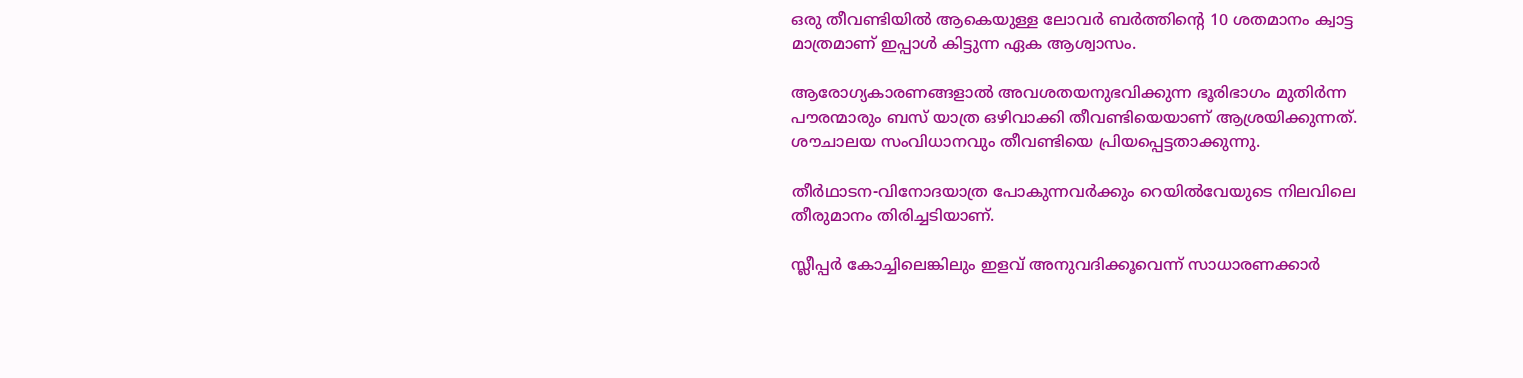ഒരു തീവണ്ടിയിൽ ആകെയുള്ള ലോവർ ബർത്തിന്റെ 10 ശതമാനം ക്വാട്ട മാത്രമാണ് ഇപ്പാൾ കിട്ടുന്ന ഏക ആശ്വാസം.

ആരോഗ്യകാരണങ്ങളാൽ അവശതയനുഭവിക്കുന്ന ഭൂരിഭാഗം മുതിർന്ന പൗരന്മാരും ബസ് യാത്ര ഒഴിവാക്കി തീവണ്ടിയെയാണ് ആശ്രയിക്കുന്നത്. ശൗചാലയ സംവിധാനവും തീവണ്ടിയെ പ്രിയപ്പെട്ടതാക്കുന്നു.

തീർഥാടന-വിനോദയാത്ര പോകുന്നവർക്കും റെയിൽവേയുടെ നിലവിലെ തീരുമാനം തിരിച്ചടിയാണ്.

സ്ലീപ്പർ കോച്ചിലെങ്കിലും ഇളവ് അനുവദിക്കൂവെന്ന് സാധാരണക്കാർ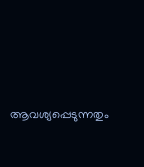ആവശ്യപ്പെടുന്നതും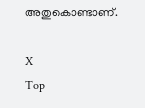അതുകൊണ്ടാണ്.

X
Top